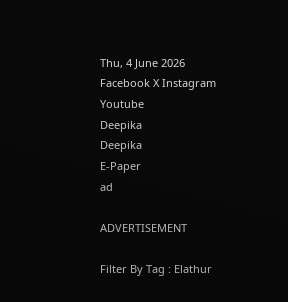Thu, 4 June 2026
Facebook X Instagram Youtube
Deepika
Deepika
E-Paper
ad

ADVERTISEMENT

Filter By Tag : Elathur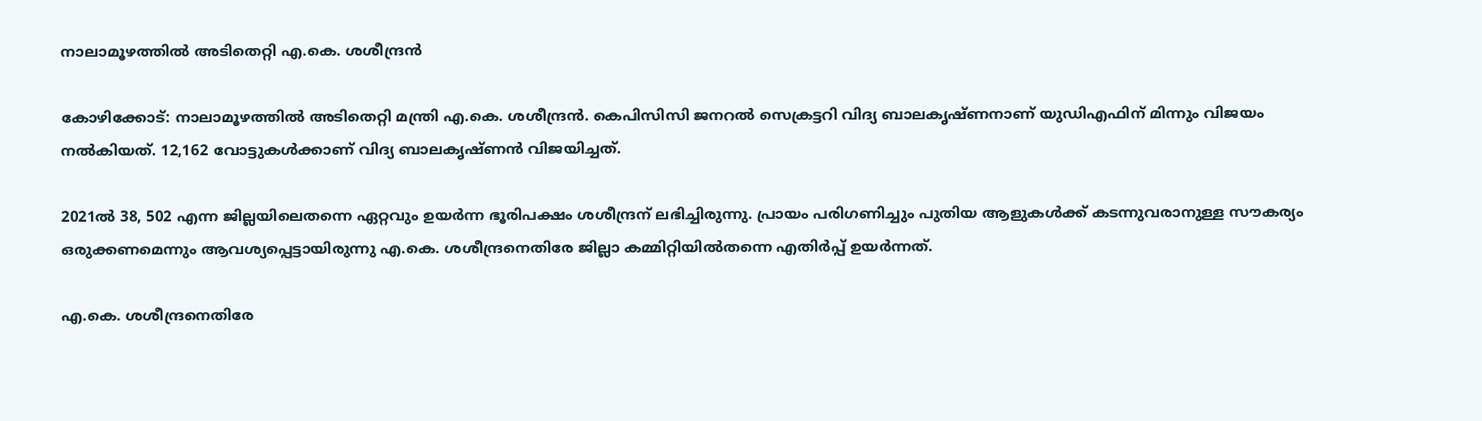നാലാമൂഴത്തില്‍ അടിതെറ്റി എ.കെ. ശശീന്ദ്രന്‍

കോഴിക്കോട്: നാലാമൂഴത്തില്‍ അടിതെറ്റി മന്ത്രി എ.കെ. ശശീന്ദ്രന്‍. കെപിസിസി ജനറല്‍ സെക്രട്ടറി വിദ്യ ബാലകൃഷ്ണനാണ് യുഡിഎഫിന് മിന്നും വിജയം നല്‍കിയത്. 12,162 വോട്ടുകള്‍ക്കാണ് വിദ്യ ബാലകൃഷ്ണന്‍ വിജയിച്ചത്.

2021ൽ 38, 502 എന്ന ജില്ലയിലെതന്നെ ഏറ്റവും ഉയർന്ന ഭൂരിപക്ഷം ശശീന്ദ്രന് ലഭിച്ചിരുന്നു. പ്രായം പരിഗണിച്ചും പുതിയ ആളുകൾക്ക് കടന്നുവരാനുള്ള സൗകര്യം ഒരുക്കണമെന്നും ആവശ്യപ്പെട്ടായിരുന്നു എ.കെ. ശശീന്ദ്രനെതിരേ ജില്ലാ കമ്മിറ്റിയിൽതന്നെ എതിർപ്പ് ഉയർന്നത്.

എ.കെ. ശശീന്ദ്രനെതിരേ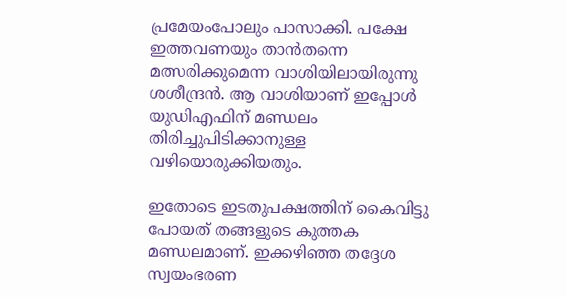പ്രമേയംപോലും പാസാക്കി. പക്ഷേ ഇത്തവണയും താൻതന്നെ മത്സരിക്കുമെന്ന വാശിയിലായിരുന്നു ശശീന്ദ്രൻ. ആ വാശിയാണ് ഇപ്പോൾ യുഡിഎഫിന് മണ്ഡലം തിരിച്ചുപിടിക്കാനുള്ള വഴിയൊരുക്കിയതും.

ഇതോടെ ഇടതുപക്ഷത്തിന് കൈവിട്ടു പോയത് തങ്ങളുടെ കുത്തക മണ്ഡലമാണ്. ഇക്കഴിഞ്ഞ തദ്ദേശ സ്വയംഭരണ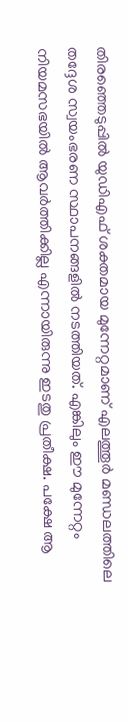തിരഞ്ഞെടുപ്പിൽ യുഡിഎഫ് ശക്തമായ മുന്നേറ്റമാണ് എലത്തൂർ മണ്ഡലത്തിലെ തദ്ദേശ സ്വയംഭരണ സ്ഥാപനങ്ങളിൽ നടത്തിയത്. എങ്കിലും ഈ മുന്നേറ്റം നിയമസഭയിൽ ആവർത്തിക്കില്ല എന്നായിരുന്നു ഇടതു പ്രതീക്ഷ. പക്ഷേ ആ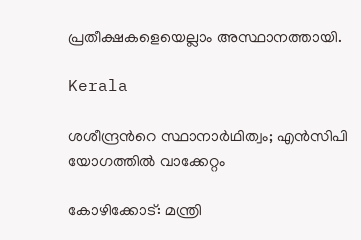പ്രതീക്ഷകളെയെല്ലാം അസ്ഥാനത്തായി.

Kerala

ശശീന്ദ്രന്‍റെ സ്ഥാനാർഥിത്വം; എൻസിപി യോഗത്തിൽ വാക്കേറ്റം

കോഴിക്കോട്: മന്ത്രി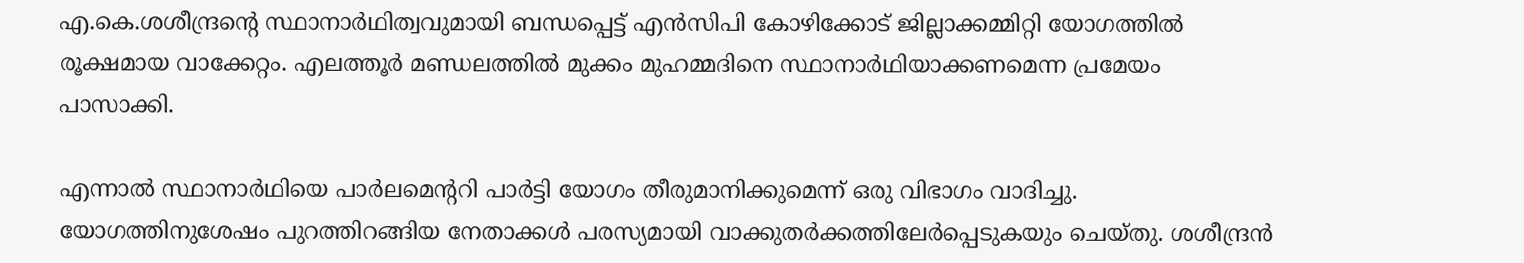എ.കെ.ശശീന്ദ്രന്‍റെ സ്ഥാനാർഥിത്വവുമായി ബന്ധപ്പെട്ട് എൻസിപി കോഴിക്കോട് ജില്ലാക്കമ്മിറ്റി യോഗത്തിൽ രൂക്ഷമായ വാക്കേറ്റം. എലത്തൂർ മണ്ഡലത്തിൽ മുക്കം മുഹമ്മദിനെ സ്ഥാനാർഥിയാക്കണമെന്ന പ്രമേയം പാസാക്കി.

എന്നാൽ സ്ഥാനാർഥിയെ പാർലമെന്‍ററി പാർട്ടി യോഗം തീരുമാനിക്കുമെന്ന് ഒരു വിഭാഗം വാദിച്ചു. യോഗത്തിനുശേഷം പുറത്തിറങ്ങിയ നേതാക്കൾ പരസ്യമായി വാക്കുതർക്കത്തിലേർപ്പെടുകയും ചെയ്തു. ശശീന്ദ്രൻ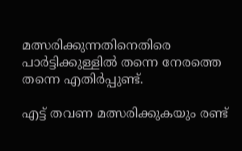മത്സരിക്കുന്നതിനെതിരെ പാർട്ടിക്കുള്ളിൽ തന്നെ നേരത്തെ തന്നെ എതിർപ്പുണ്ട്.

എട്ട് തവണ മത്സരിക്കുകയും രണ്ട്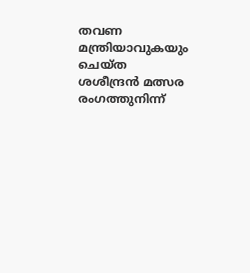തവണ മന്ത്രിയാവുകയും ചെയ്‌ത ശശീന്ദ്രൻ മത്സര രംഗത്തുനിന്ന്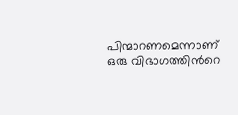പിന്മാറണമെന്നാണ് ഒരു വിഭാഗത്തിന്‍റെ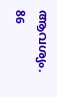ആവശ്യം. 86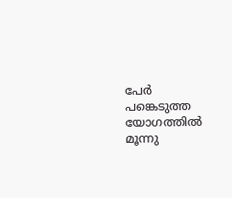പേർ പങ്കെടുത്ത യോഗത്തിൽ മൂന്നു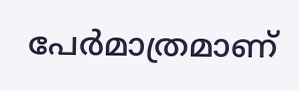പേർമാത്രമാണ്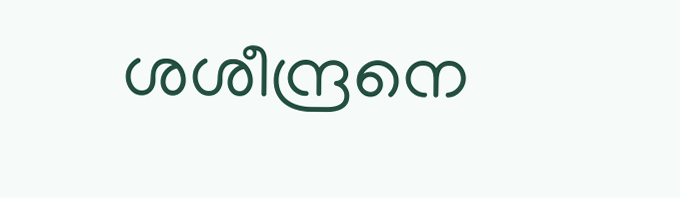ശശീന്ദ്രനെ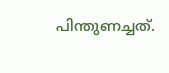പിന്തുണച്ചത്.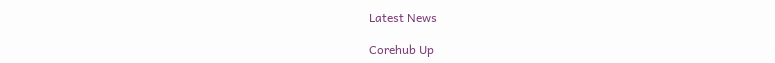Latest News

Corehub Up